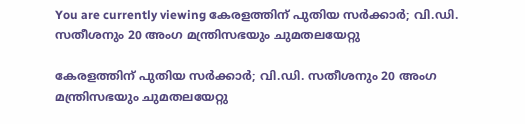You are currently viewing കേരളത്തിന് പുതിയ സർക്കാർ; വി.ഡി. സതീശനും 20 അംഗ മന്ത്രിസഭയും ചുമതലയേറ്റു

കേരളത്തിന് പുതിയ സർക്കാർ; വി.ഡി. സതീശനും 20 അംഗ മന്ത്രിസഭയും ചുമതലയേറ്റു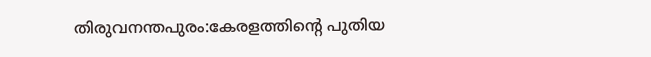തിരുവനന്തപുരം:കേരളത്തിന്റെ പുതിയ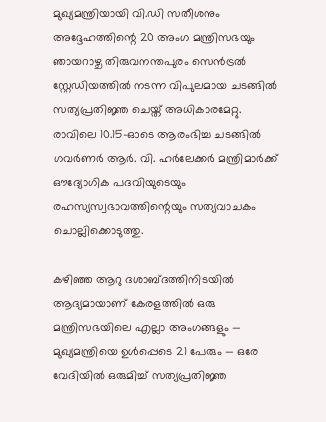മുഖ്യമന്ത്രിയായി വി.ഡി സതീശനും അദ്ദേഹത്തിന്റെ 20 അംഗ മന്ത്രിസഭയും ഞായറാഴ്ച തിരുവനന്തപുരം സെൻട്രൽ സ്റ്റേഡിയത്തിൽ നടന്ന വിപുലമായ ചടങ്ങിൽ സത്യപ്രതിജ്ഞ ചെയ്ത് അധികാരമേറ്റു. രാവിലെ 10.15-ഓടെ ആരംഭിച്ച ചടങ്ങിൽ ഗവർണർ ആർ. വി. ഹർലേക്കർ മന്ത്രിമാർക്ക് ഔദ്യോഗിക പദവിയുടെയും രഹസ്യസ്വഭാവത്തിന്റെയും സത്യവാചകം ചൊല്ലിക്കൊടുത്തു.

കഴിഞ്ഞ ആറു ദശാബ്ദത്തിനിടയിൽ ആദ്യമായാണ് കേരളത്തിൽ ഒരു മന്ത്രിസഭയിലെ എല്ലാ അംഗങ്ങളും — മുഖ്യമന്ത്രിയെ ഉൾപ്പെടെ 21 പേരും — ഒരേ വേദിയിൽ ഒരുമിച്ച് സത്യപ്രതിജ്ഞ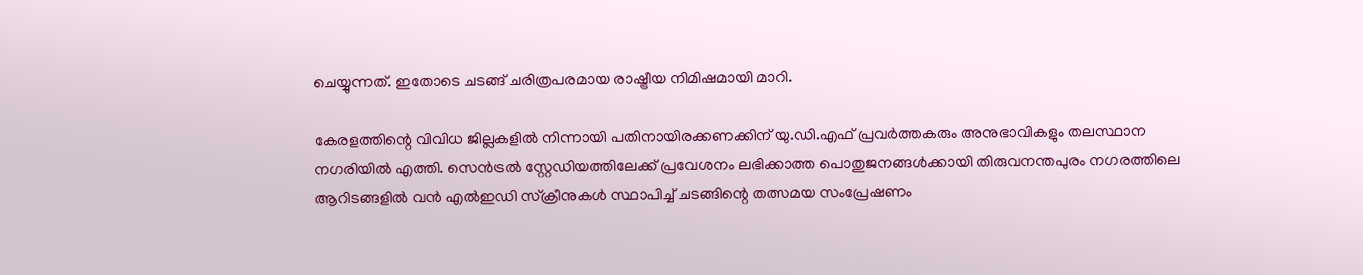ചെയ്യുന്നത്. ഇതോടെ ചടങ്ങ് ചരിത്രപരമായ രാഷ്ട്രീയ നിമിഷമായി മാറി.

കേരളത്തിന്റെ വിവിധ ജില്ലകളിൽ നിന്നായി പതിനായിരക്കണക്കിന് യു.ഡി.എഫ് പ്രവർത്തകരും അനുഭാവികളും തലസ്ഥാന നഗരിയിൽ എത്തി. സെൻട്രൽ സ്റ്റേഡിയത്തിലേക്ക് പ്രവേശനം ലഭിക്കാത്ത പൊതുജനങ്ങൾക്കായി തിരുവനന്തപുരം നഗരത്തിലെ ആറിടങ്ങളിൽ വൻ എൽഇഡി സ്ക്രീനുകൾ സ്ഥാപിച്ച് ചടങ്ങിന്റെ തത്സമയ സംപ്രേഷണം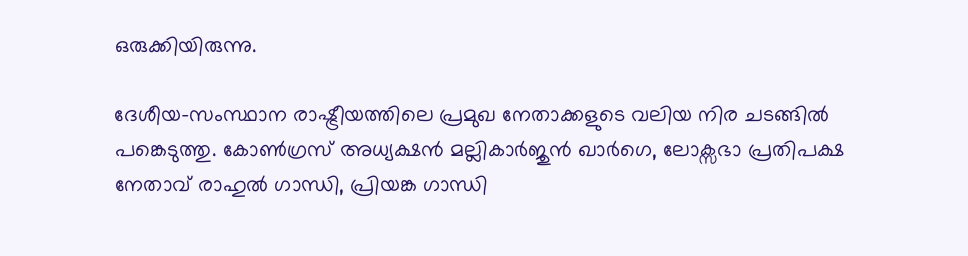ഒരുക്കിയിരുന്നു.

ദേശീയ-സംസ്ഥാന രാഷ്ട്രീയത്തിലെ പ്രമുഖ നേതാക്കളുടെ വലിയ നിര ചടങ്ങിൽ പങ്കെടുത്തു. കോൺഗ്രസ് അധ്യക്ഷൻ മല്ലികാർജുൻ ഖാർഗെ, ലോക്സഭാ പ്രതിപക്ഷ നേതാവ് രാഹുൽ ഗാന്ധി, പ്രിയങ്ക ഗാന്ധി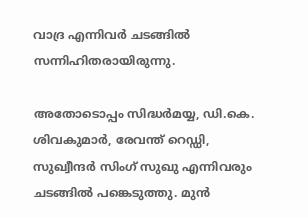വാദ്ര എന്നിവർ ചടങ്ങിൽ സന്നിഹിതരായിരുന്നു.

അതോടൊപ്പം സിദ്ധർമയ്യ, ഡി.കെ. ശിവകുമാർ, രേവന്ത് റെഡ്ഡി, സുഖ്വീന്ദർ സിംഗ് സുഖു എന്നിവരും ചടങ്ങിൽ പങ്കെടുത്തു. മുൻ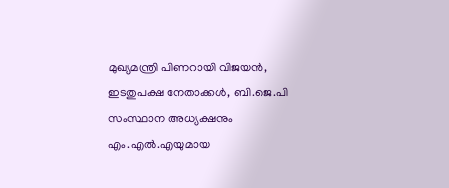മുഖ്യമന്ത്രി പിണറായി വിജയൻ, ഇടതുപക്ഷ നേതാക്കൾ, ബി.ജെ.പി സംസ്ഥാന അധ്യക്ഷനും എം.എൽ.എയുമായ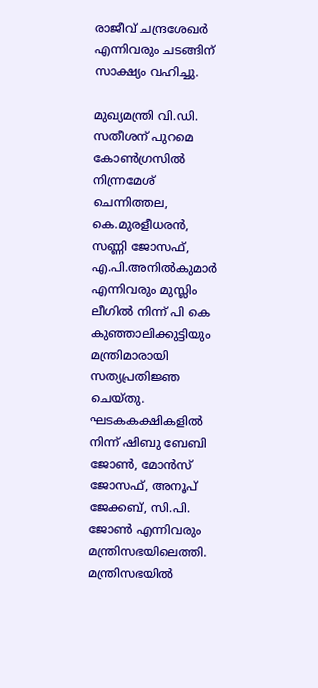രാജീവ് ചന്ദ്രശേഖർ എന്നിവരും ചടങ്ങിന് സാക്ഷ്യം വഹിച്ചു.

മുഖ്യമന്ത്രി വി.ഡി. സതീശന് പുറമെ കോൺഗ്രസിൽ നിന്ന്രമേശ് ചെന്നിത്തല, കെ.മുരളീധരൻ, സണ്ണി ജോസഫ്, എ.പി.അനിൽകുമാർ എന്നിവരും മുസ്ലിം ലീഗിൽ നിന്ന് പി കെ കുഞ്ഞാലിക്കുട്ടിയും മന്ത്രിമാരായി സത്യപ്രതിജ്ഞ ചെയ്തു. ഘടകകക്ഷികളിൽ നിന്ന് ഷിബു ബേബി ജോൺ, മോൻസ് ജോസഫ്, അനൂപ് ജേക്കബ്, സി.പി. ജോൺ എന്നിവരും മന്ത്രിസഭയിലെത്തി. മന്ത്രിസഭയിൽ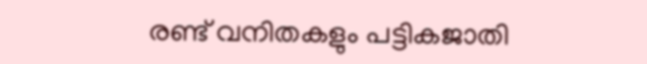രണ്ട് വനിതകളും പട്ടികജാതി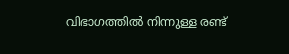വിഭാഗത്തിൽ നിന്നുള്ള രണ്ട്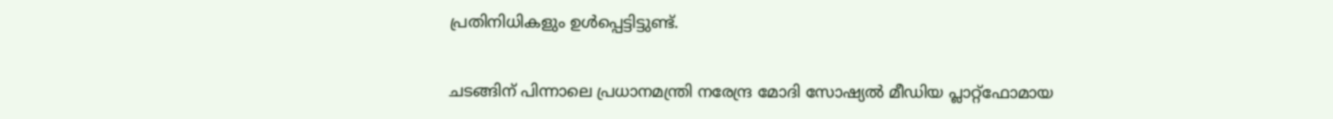പ്രതിനിധികളും ഉൾപ്പെട്ടിട്ടുണ്ട്.

ചടങ്ങിന് പിന്നാലെ പ്രധാനമന്ത്രി നരേന്ദ്ര മോദി സോഷ്യൽ മീഡിയ പ്ലാറ്റ്ഫോമായ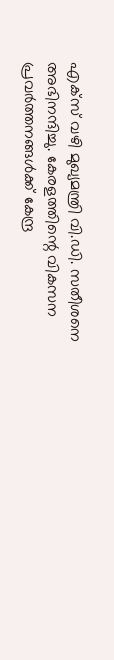എക്സ് വഴി മുഖ്യമന്ത്രി വി.ഡി. സതീശനെ അഭിനന്ദിച്ചു. കേരളത്തിന്റെ വികസന പ്രവർത്തനങ്ങൾക്ക് കേന്ദ്ര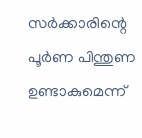സർക്കാരിന്റെ പൂർണ പിന്തുണ ഉണ്ടാകുമെന്ന്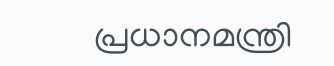പ്രധാനമന്ത്രി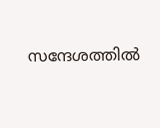സന്ദേശത്തിൽ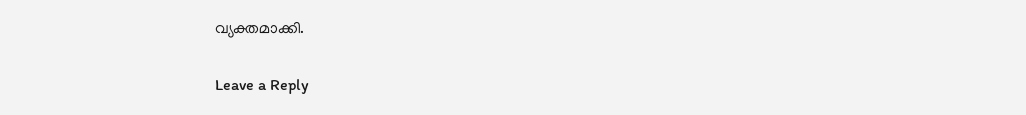വ്യക്തമാക്കി.

Leave a Reply